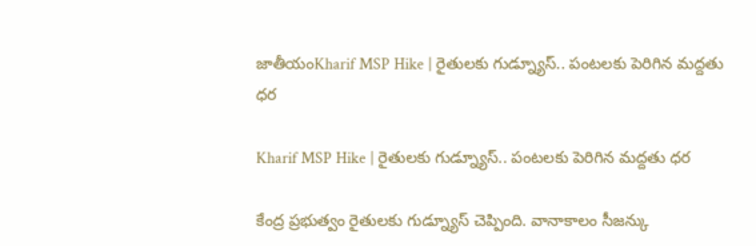జాతీయంKharif MSP Hike | రైతులకు గుడ్న్యూస్.. పంటలకు పెరిగిన మద్దతు ధర

Kharif MSP Hike | రైతులకు గుడ్న్యూస్.. పంటలకు పెరిగిన మద్దతు ధర

కేంద్ర ప్రభుత్వం రైతులకు గుడ్న్యూస్ చెప్పింది. వానాకాలం సీజన్కు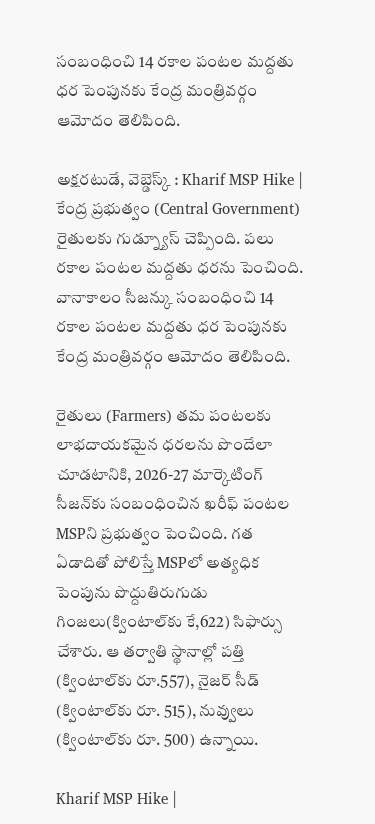సంబంధించి 14 రకాల పంటల మద్దతు ధర పెంపునకు కేంద్ర మంత్రివర్గం ఆమోదం తెలిపింది.

అక్షరటుడే, వెబ్డెస్క్ : Kharif MSP Hike | కేంద్ర ప్రభుత్వం (Central Government) రైతులకు గుడ్న్యూస్ చెప్పింది. పలు రకాల పంటల మద్దతు ధరను పెంచింది. వానాకాలం సీజన్కు సంబంధించి 14 రకాల పంటల మద్దతు ధర పెంపునకు కేంద్ర మంత్రివర్గం ఆమోదం తెలిపింది.

రైతులు (Farmers) తమ పంటలకు లాభదాయకమైన ధరలను పొందేలా చూడటానికి, 2026-27 మార్కెటింగ్ సీజన్‌కు సంబంధించిన ఖరీఫ్ పంటల MSPని ప్రభుత్వం పెంచింది. గత ఏడాదితో పోలిస్తే MSPలో అత్యధిక పెంపును పొద్దుతిరుగుడు గింజలు(క్వింటాల్‌కు కే,622) సిఫార్సు చేశారు. ఆ తర్వాతి స్థానాల్లో పత్తి (క్వింటాల్‌కు రూ.557), నైజర్ సీడ్ (క్వింటాల్‌కు రూ. 515), నువ్వులు (క్వింటాల్‌కు రూ. 500) ఉన్నాయి.

Kharif MSP Hike |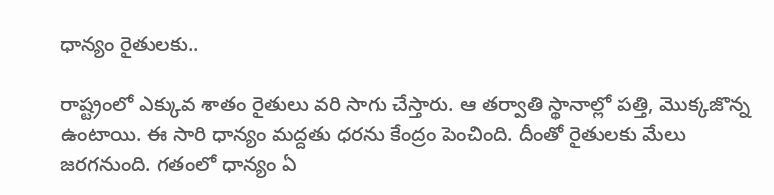ధాన్యం రైతులకు..

రాష్ట్రంలో ఎక్కువ శాతం రైతులు వరి సాగు చేస్తారు. ఆ తర్వాతి స్థానాల్లో పత్తి, మొక్కజొన్న ఉంటాయి. ఈ సారి ధాన్యం మద్దతు ధరను కేంద్రం పెంచింది. దీంతో రైతులకు మేలు జరగనుంది. గతంలో ధాన్యం ఏ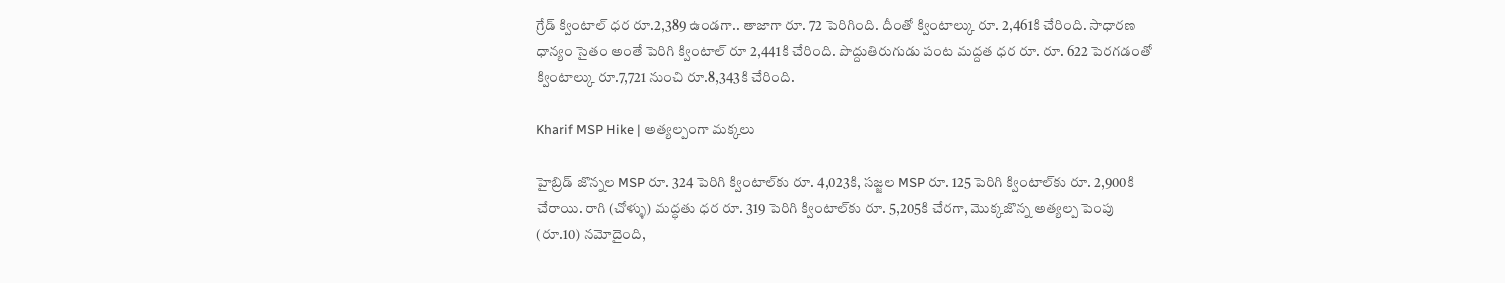గ్రేడ్ క్వింటాల్ ధర రూ.2,389 ఉండగా.. తాజాగా రూ. 72 పెరిగింది. దీంతో క్వింటాల్కు రూ. 2,461కి చేరింది. సాధారణ ధాన్యం సైతం అంతే పెరిగి క్వింటాల్ రూ 2,441కి చేరింది. పొద్దుతిరుగుడు పంట మద్దత ధర రూ. రూ. 622 పెరగడంతో క్వింటాల్కు రూ.7,721 నుంచి రూ.8,343కి చేరింది.

Kharif MSP Hike | అత్యల్పంగా మక్కలు

హైబ్రిడ్ జొన్నల MSP రూ. 324 పెరిగి క్వింటాల్‌కు రూ. 4,023కి, సజ్జల MSP రూ. 125 పెరిగి క్వింటాల్‌కు రూ. 2,900కి చేరాయి. రాగి (చోళ్ళు) మద్ధతు ధర రూ. 319 పెరిగి క్వింటాల్‌కు రూ. 5,205కి చేరగా, మొక్కజొన్న అత్యల్ప పెంపు (రూ.10) నమోదైంది,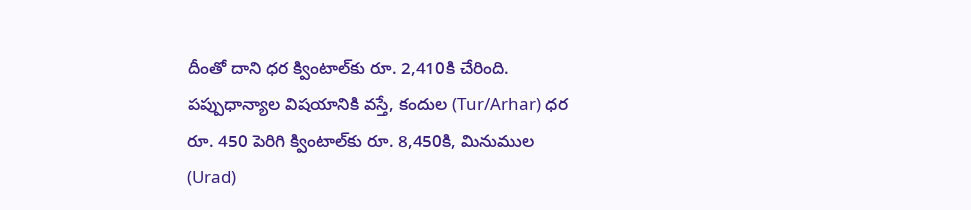దీంతో దాని ధర క్వింటాల్‌కు రూ. 2,410కి చేరింది. పప్పుధాన్యాల విషయానికి వస్తే, కందుల (Tur/Arhar) ధర రూ. 450 పెరిగి క్వింటాల్‌కు రూ. 8,450కి, మినుముల (Urad)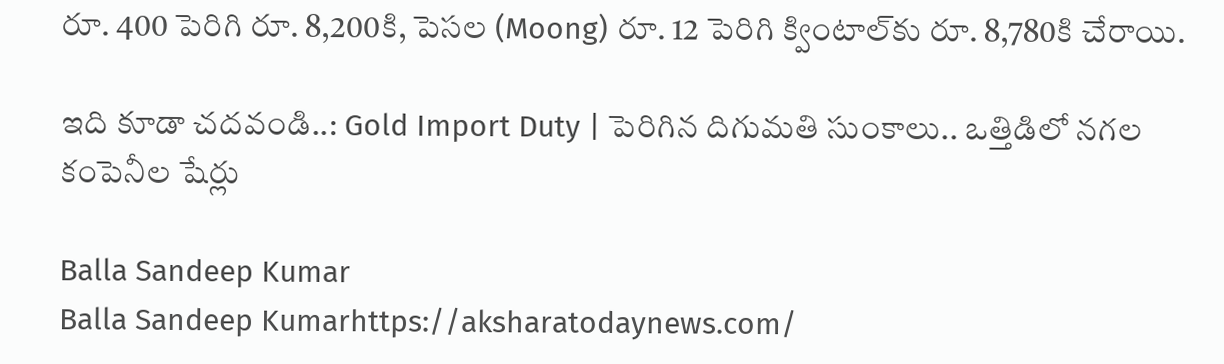రూ. 400 పెరిగి రూ. 8,200కి, పెసల (Moong) రూ. 12 పెరిగి క్వింటాల్‌కు రూ. 8,780కి చేరాయి.

ఇది కూడా చదవండి..: Gold Import Duty | పెరిగిన దిగుమతి సుంకాలు.. ఒత్తిడిలో నగల కంపెనీల షేర్లు

Balla Sandeep Kumar
Balla Sandeep Kumarhttps://aksharatodaynews.com/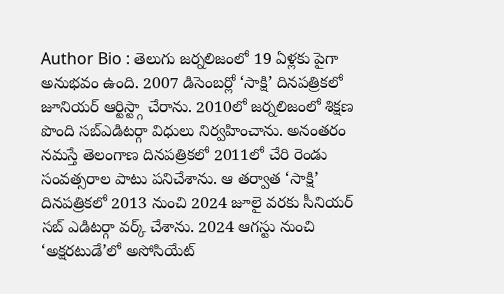Author Bio : తెలుగు జర్నలిజంలో 19 ఏళ్లకు పైగా అనుభవం ఉంది. 2007 డిసెంబర్లో ‘సాక్షి’ దినపత్రికలో జూనియర్ ఆర్టిస్ట్గా చేరాను. 2010లో జర్నలిజంలో శిక్షణ పొంది సబ్ఎడిటర్గా విధులు నిర్వహించాను. అనంతరం నమస్తే తెలంగాణ దినపత్రికలో 2011లో చేరి రెండు సంవత్సరాల పాటు పనిచేశాను. ఆ తర్వాత ‘సాక్షి’ దినపత్రికలో 2013 నుంచి 2024 జూలై వరకు సీనియర్ సబ్ ఎడిటర్గా వర్క్ చేశాను. 2024 ఆగస్టు నుంచి ‘అక్షరటుడే’లో అసోసియేట్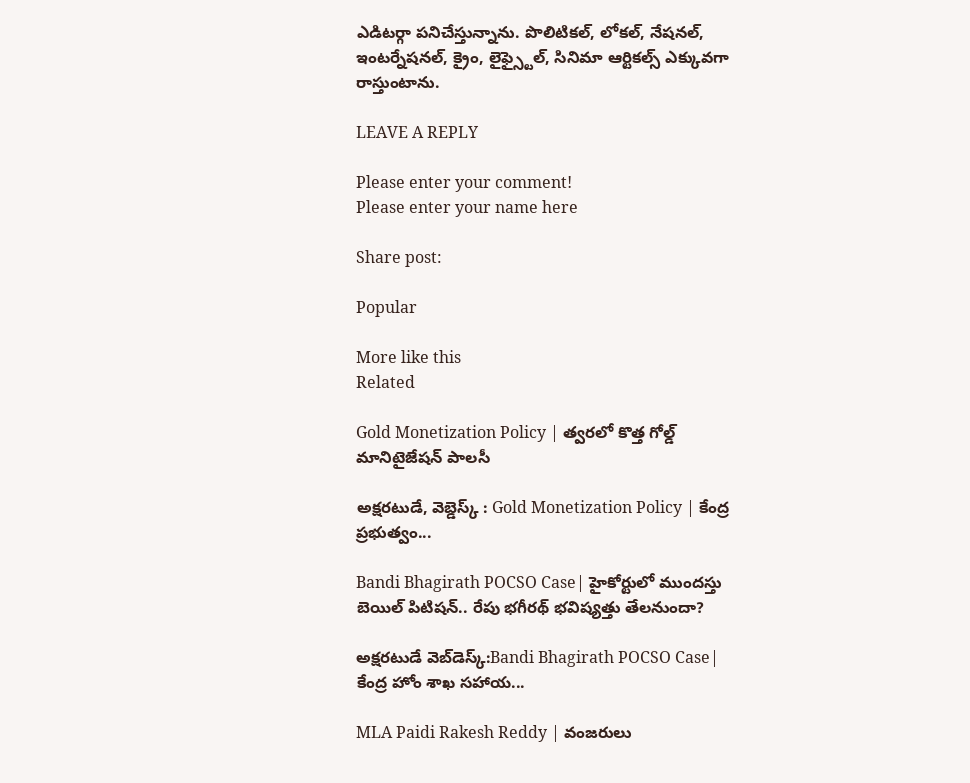ఎడిటర్గా పనిచేస్తున్నాను. పొలిటికల్, లోకల్, నేషనల్, ఇంటర్నేషనల్, క్రైం, లైఫ్స్టైల్, సినిమా ఆర్టికల్స్ ఎక్కువగా రాస్తుంటాను.

LEAVE A REPLY

Please enter your comment!
Please enter your name here

Share post:

Popular

More like this
Related

Gold Monetization Policy | త్వరలో కొత్త గోల్డ్ మానిటైజేషన్ పాలసీ

అక్షరటుడే, వెబ్డెస్క్ : Gold Monetization Policy | కేంద్ర ప్రభుత్వం...

Bandi Bhagirath POCSO Case| హైకోర్టులో ముందస్తు బెయిల్ పిటిషన్.. రేపు భగీరథ్ భవిష్యత్తు తేలనుందా?

అక్షరటుడే వెబ్‌డెస్క్:Bandi Bhagirath POCSO Case| కేంద్ర హోం శాఖ సహాయ...

MLA Paidi Rakesh Reddy | వంజరులు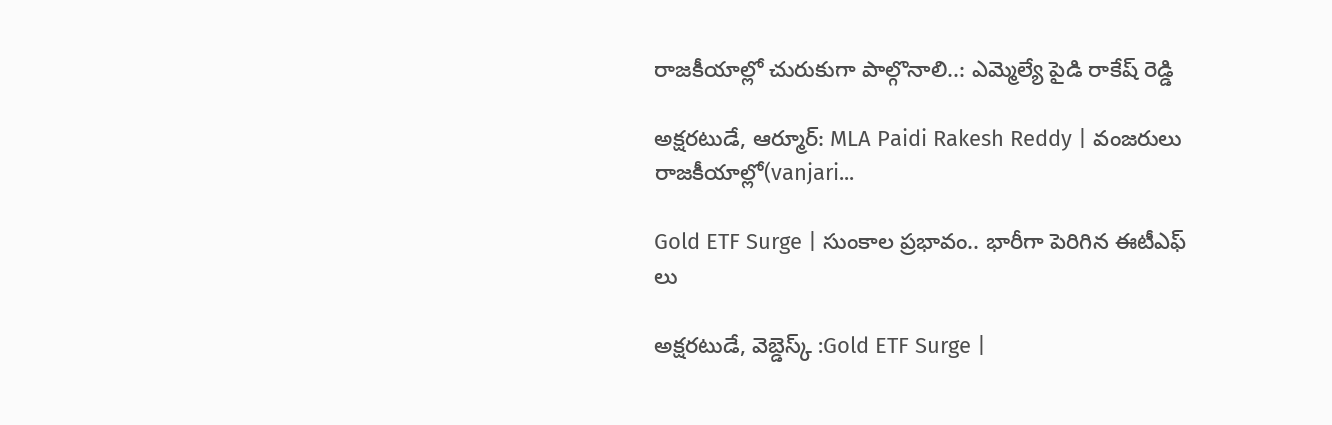రాజకీయాల్లో చురుకుగా పాల్గొనాలి..: ఎమ్మెల్యే పైడి రాకేష్ రెడ్డి

అక్షరటుడే, ఆర్మూర్: MLA Paidi Rakesh Reddy | వంజరులు రాజకీయాల్లో(vanjari...

Gold ETF Surge | సుంకాల ప్రభావం.. భారీగా పెరిగిన ఈటీఎఫ్ లు

అక్షరటుడే, వెబ్డెస్క్ :Gold ETF Surge |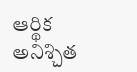ఆర్థిక అనిశ్చిత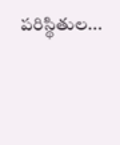పరిస్థితుల...